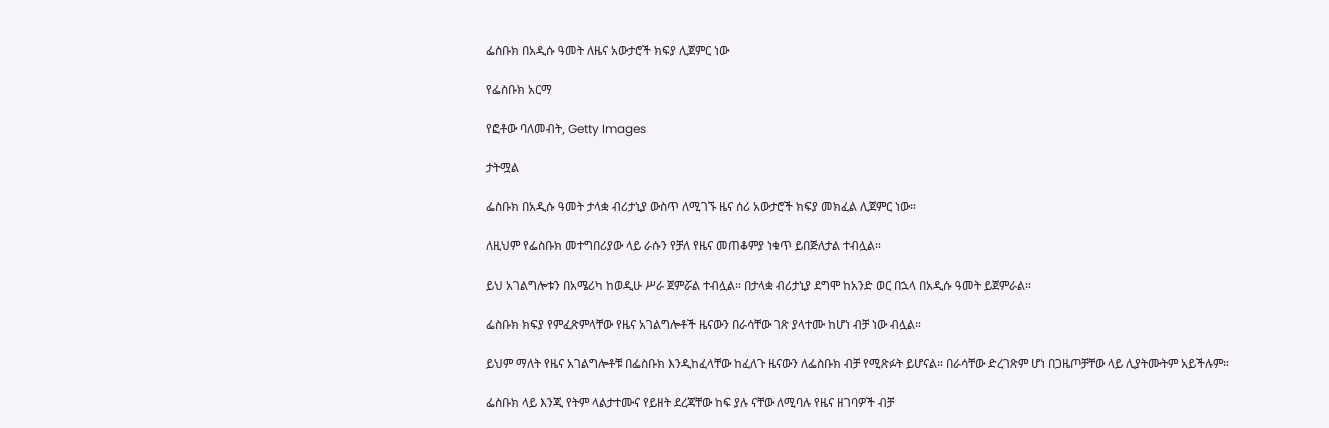ፌስቡክ በአዲሱ ዓመት ለዜና አውታሮች ክፍያ ሊጀምር ነው

የፌስቡክ አርማ

የፎቶው ባለመብት, Getty Images

ታትሟል

ፌስቡክ በአዲሱ ዓመት ታላቋ ብሪታኒያ ውስጥ ለሚገኙ ዜና ሰሪ አውታሮች ክፍያ መክፈል ሊጀምር ነው።

ለዚህም የፌስቡክ መተግበሪያው ላይ ራሱን የቻለ የዜና መጠቆምያ ነቁጥ ይበጅለታል ተብሏል።

ይህ አገልግሎቱን በአሜሪካ ከወዲሁ ሥራ ጀምሯል ተብሏል። በታላቋ ብሪታኒያ ደግሞ ከአንድ ወር በኋላ በአዲሱ ዓመት ይጀምራል።

ፌስቡክ ክፍያ የምፈጽምላቸው የዜና አገልግሎቶች ዜናውን በራሳቸው ገጽ ያላተሙ ከሆነ ብቻ ነው ብሏል።

ይህም ማለት የዜና አገልግሎቶቹ በፌስቡክ እንዲከፈላቸው ከፈለጉ ዜናውን ለፌስቡክ ብቻ የሚጽፉት ይሆናል። በራሳቸው ድረገጽም ሆነ በጋዜጦቻቸው ላይ ሊያትሙትም አይችሉም።

ፌስቡክ ላይ እንጂ የትም ላልታተሙና የይዘት ደረጃቸው ከፍ ያሉ ናቸው ለሚባሉ የዜና ዘገባዎች ብቻ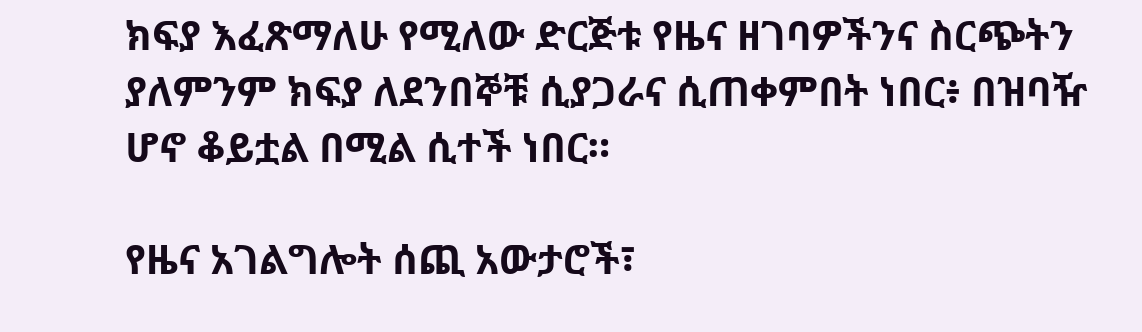ክፍያ እፈጽማለሁ የሚለው ድርጅቱ የዜና ዘገባዎችንና ስርጭትን ያለምንም ክፍያ ለደንበኞቹ ሲያጋራና ሲጠቀምበት ነበር፥ በዝባዥ ሆኖ ቆይቷል በሚል ሲተች ነበር።

የዜና አገልግሎት ሰጪ አውታሮች፣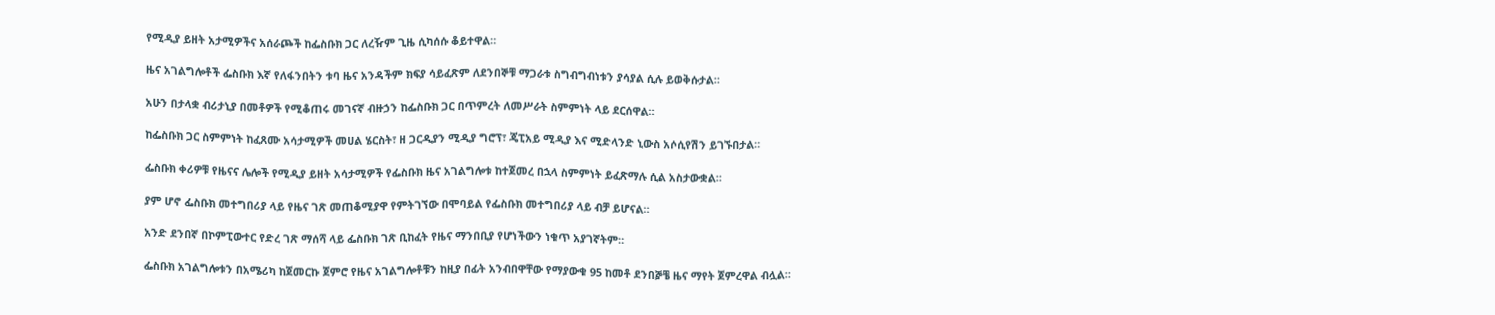የሚዲያ ይዘት አታሚዎችና አሰራጮች ከፌስቡክ ጋር ለረዥም ጊዜ ሲካሰሱ ቆይተዋል።

ዜና አገልግሎቶች ፌስቡክ እኛ የለፋንበትን ቱባ ዜና አንዳችም ክፍያ ሳይፈጽም ለደንበኞቹ ማጋራቱ ስግብግብነቱን ያሳያል ሲሉ ይወቅሱታል።

አሁን በታላቋ ብሪታኒያ በመቶዎች የሚቆጠሩ መገናኛ ብዙኃን ከፌስቡክ ጋር በጥምረት ለመሥራት ስምምነት ላይ ደርሰዋል።

ከፌስቡክ ጋር ስምምነት ከፈጸሙ አሳታሚዎች መሀል ሄርስት፣ ዘ ጋርዲያን ሚዲያ ግሮፕ፣ ጄፒአይ ሚዲያ እና ሚድላንድ ኒውስ አሶሲየሽን ይገኙበታል።

ፌስቡክ ቀሪዎቹ የዜናና ሌሎች የሚዲያ ይዘት አሳታሚዎች የፌስቡክ ዜና አገልግሎቱ ከተጀመረ በኋላ ስምምነት ይፈጽማሉ ሲል አስታውቋል።

ያም ሆኖ ፌስቡክ መተግበሪያ ላይ የዜና ገጽ መጠቆሚያዋ የምትገኘው በሞባይል የፌስቡክ መተግበሪያ ላይ ብቻ ይሆናል።

አንድ ደንበኛ በኮምፒውተር የድረ ገጽ ማሰሻ ላይ ፌስቡክ ገጽ ቢከፈት የዜና ማንበቢያ የሆነችውን ነቁጥ አያገኛትም።

ፌስቡክ አገልግሎቱን በአሜሪካ ከጀመርኩ ጀምሮ የዜና አገልግሎቶቹን ከዚያ በፊት አንብበዋቸው የማያውቁ 95 ከመቶ ደንበⶉቼ ዜና ማየት ጀምረዋል ብሏል።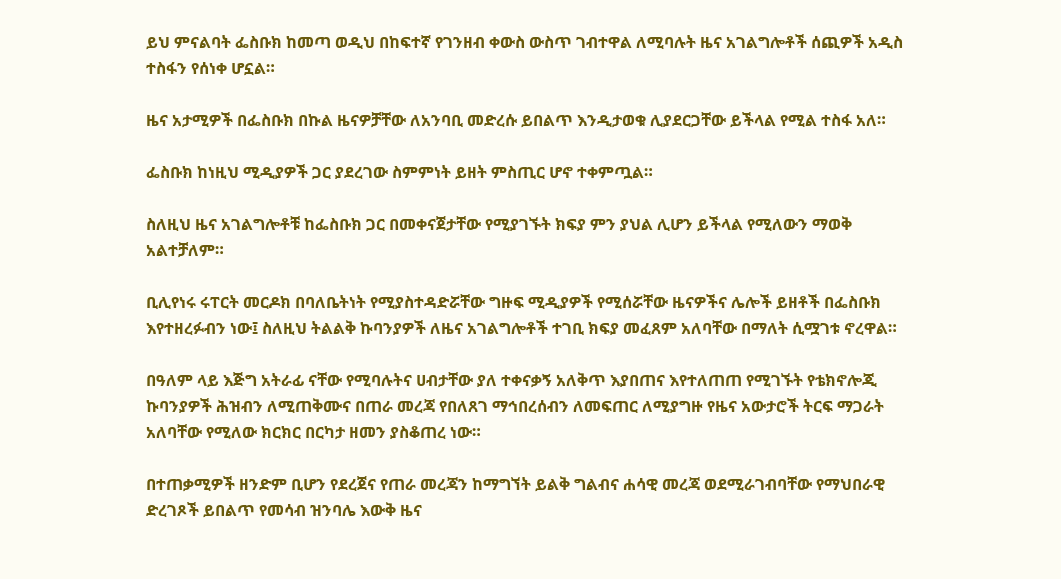ይህ ምናልባት ፌስቡክ ከመጣ ወዲህ በከፍተኛ የገንዘብ ቀውስ ውስጥ ገብተዋል ለሚባሉት ዜና አገልግሎቶች ሰጪዎች አዲስ ተስፋን የሰነቀ ሆኗል።

ዜና አታሚዎች በፌስቡክ በኩል ዜናዎቻቸው ለአንባቢ መድረሱ ይበልጥ እንዲታወቁ ሊያደርጋቸው ይችላል የሚል ተስፋ አለ።

ፌስቡክ ከነዚህ ሚዲያዎች ጋር ያደረገው ስምምነት ይዘት ምስጢር ሆኖ ተቀምጧል።

ስለዚህ ዜና አገልግሎቶቹ ከፌስቡክ ጋር በመቀናጀታቸው የሚያገኙት ክፍያ ምን ያህል ሊሆን ይችላል የሚለውን ማወቅ አልተቻለም።

ቢሊየነሩ ሩፐርት መርዶክ በባለቤትነት የሚያስተዳድሯቸው ግዙፍ ሚዲያዎች የሚሰሯቸው ዜናዎችና ሌሎች ይዘቶች በፌስቡክ እየተዘረፉብን ነው፤ ስለዚህ ትልልቅ ኩባንያዎች ለዜና አገልግሎቶች ተገቢ ክፍያ መፈጸም አለባቸው በማለት ሲሟገቱ ኖረዋል።

በዓለም ላይ እጅግ አትራፊ ናቸው የሚባሉትና ሀብታቸው ያለ ተቀናቃኝ አለቅጥ እያበጠና እየተለጠጠ የሚገኙት የቴክኖሎጂ ኩባንያዎች ሕዝብን ለሚጠቅሙና በጠራ መረጃ የበለጸገ ማኅበረሰብን ለመፍጠር ለሚያግዙ የዜና አውታሮች ትርፍ ማጋራት አለባቸው የሚለው ክርክር በርካታ ዘመን ያስቆጠረ ነው።

በተጠቃሚዎች ዘንድም ቢሆን የደረጀና የጠራ መረጃን ከማግኘት ይልቅ ግልብና ሐሳዊ መረጃ ወደሚራገብባቸው የማህበራዊ ድረገጾች ይበልጥ የመሳብ ዝንባሌ እውቅ ዜና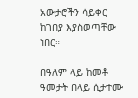አውታሮችን ሳይቀር ከገበያ እያስወጣቸው ነበር።

በዓለም ላይ ከመቶ ዓመታት በላይ ሲታተሙ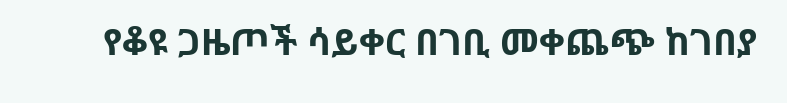የቆዩ ጋዜጦች ሳይቀር በገቢ መቀጨጭ ከገበያ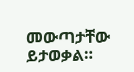መውጣታቸው ይታወቃል።